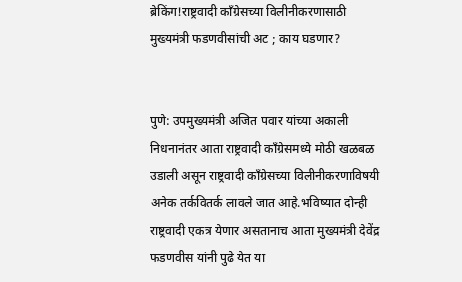ब्रेकिंग!राष्ट्रवादी काँग्रेसच्या विलीनीकरणासाठी मुख्यमंत्री फडणवीसांची अट ; काय घडणार?


पुणे: उपमुख्यमंत्री अजित पवार यांच्या अकाली निधनानंतर आता राष्ट्रवादी काँग्रेसमध्ये मोठी खळबळ उडाली असून राष्ट्रवादी काँग्रेसच्या विलीनीकरणाविषयी अनेक तर्कवितर्क लावले जात आहे.भविष्यात दोन्ही राष्ट्रवादी एकत्र येणार असतानाच आता मुख्यमंत्री देवेंद्र फडणवीस यांनी पुढे येत या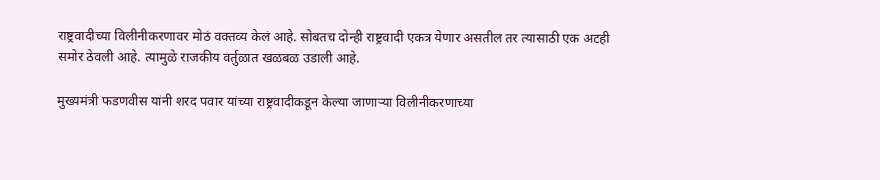राष्ट्रवादीच्या विलीनीकरणावर मोठं वक्तव्य केलं आहे. सोबतच दोन्ही राष्ट्रवादी एकत्र येणार असतील तर त्यासाठी एक अटही समोर ठेवली आहे. त्यामुळे राजकीय वर्तुळात खळबळ उडाली आहे.

मुख्यमंत्री फडणवीस यांनी शरद पवार यांच्या राष्ट्रवादीकडून केल्या जाणाऱ्या विलीनीकरणाच्या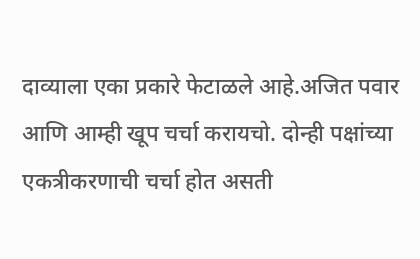दाव्याला एका प्रकारे फेटाळले आहे.अजित पवार आणि आम्ही खूप चर्चा करायचो. दोन्ही पक्षांच्या एकत्रीकरणाची चर्चा होत असती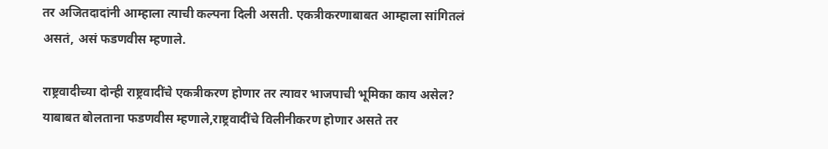तर अजितदादांनी आम्हाला त्याची कल्पना दिली असती. एकत्रीकरणाबाबत आम्हाला सांगितलं असतं, असं फडणवीस म्हणाले.

राष्ट्रवादीच्या दोन्ही राष्ट्रवादींचे एकत्रीकरण होणार तर त्यावर भाजपाची भूमिका काय असेल? याबाबत बोलताना फडणवीस म्हणाले,राष्ट्रवादींचे विलीनीकरण होणार असते तर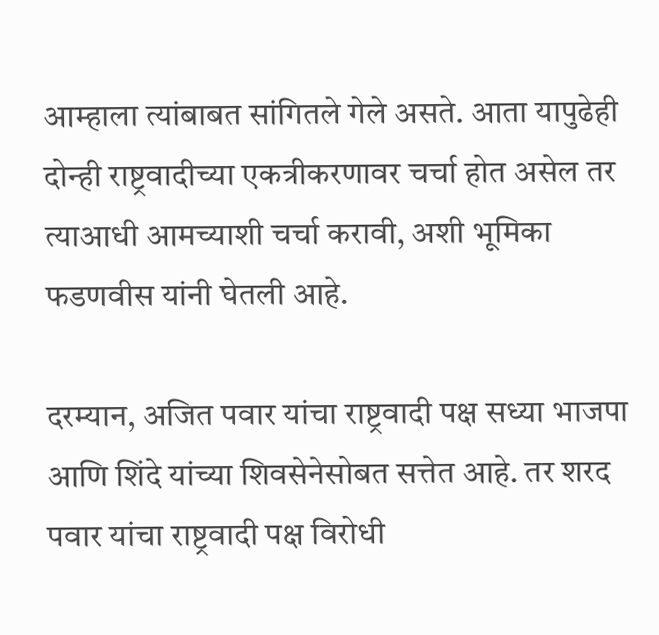आम्हाला त्यांबाबत सांगितले गेले असते. आता यापुढेही दोन्ही राष्ट्रवादीच्या एकत्रीकरणावर चर्चा होत असेल तर त्याआधी आमच्याशी चर्चा करावी, अशी भूमिका फडणवीस यांनी घेतली आहे.

दरम्यान, अजित पवार यांचा राष्ट्रवादी पक्ष सध्या भाजपा आणि शिंदे यांच्या शिवसेनेसोबत सत्तेत आहे. तर शरद पवार यांचा राष्ट्रवादी पक्ष विरोधी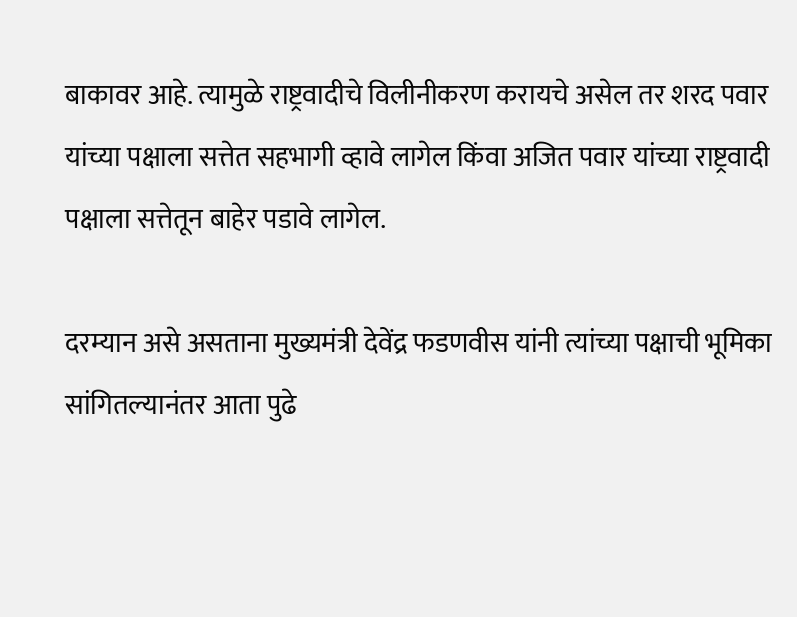बाकावर आहे. त्यामुळे राष्ट्रवादीचे विलीनीकरण करायचे असेल तर शरद पवार यांच्या पक्षाला सत्तेत सहभागी व्हावे लागेल किंवा अजित पवार यांच्या राष्ट्रवादी पक्षाला सत्तेतून बाहेर पडावे लागेल.

दरम्यान असे असताना मुख्यमंत्री देवेंद्र फडणवीस यांनी त्यांच्या पक्षाची भूमिका सांगितल्यानंतर आता पुढे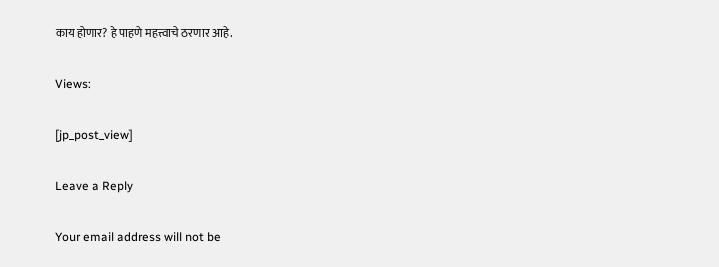काय होणार? हे पाहणे महत्त्वाचे ठरणार आहे.

Views:

[jp_post_view]

Leave a Reply

Your email address will not be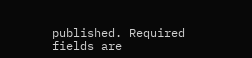published. Required fields are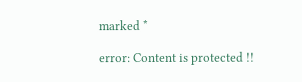marked *

error: Content is protected !!